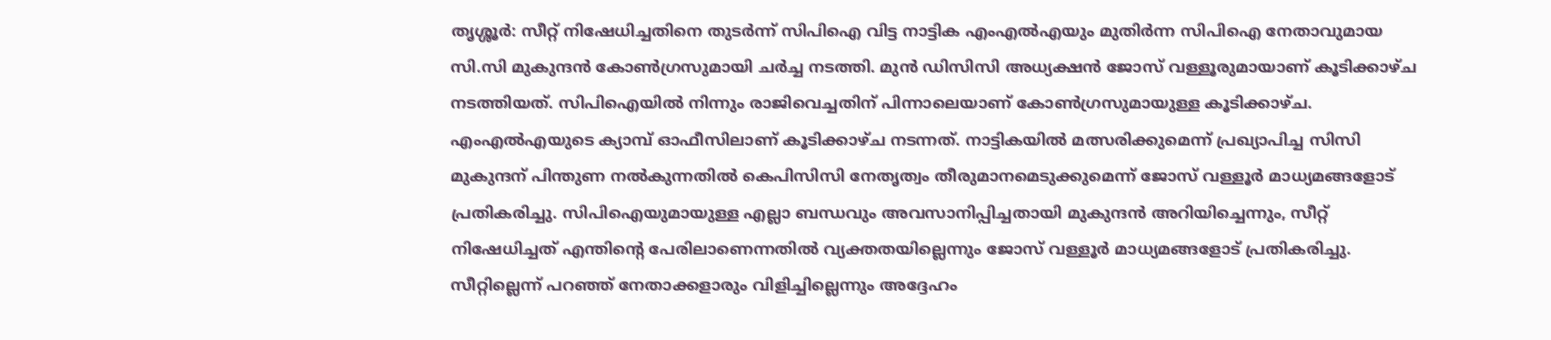തൃശ്ശൂർ: സീറ്റ് നിഷേധിച്ചതിനെ തുടർന്ന് സിപിഐ വിട്ട നാട്ടിക എംഎൽഎയും മുതിർന്ന സിപിഐ നേതാവുമായ സി.സി മുകുന്ദൻ കോൺഗ്രസുമായി ചർച്ച നടത്തി. മുൻ ഡിസിസി അധ്യക്ഷൻ ജോസ് വള്ളൂരുമായാണ് കൂടിക്കാഴ്ച നടത്തിയത്. സിപിഐയിൽ നിന്നും രാജിവെച്ചതിന് പിന്നാലെയാണ് കോൺഗ്രസുമായുള്ള കൂടിക്കാഴ്ച. എംഎൽഎയുടെ ക്യാമ്പ് ഓഫീസിലാണ് കൂടിക്കാഴ്ച നടന്നത്. നാട്ടികയിൽ മത്സരിക്കുമെന്ന് പ്രഖ്യാപിച്ച സിസി മുകുന്ദന് പിന്തുണ നൽകുന്നതിൽ കെപിസിസി നേതൃത്വം തീരുമാനമെടുക്കുമെന്ന് ജോസ് വള്ളൂർ മാധ്യമങ്ങളോട് പ്രതികരിച്ചു. സിപിഐയുമായുള്ള എല്ലാ ബന്ധവും അവസാനിപ്പിച്ചതായി മുകുന്ദൻ അറിയിച്ചെന്നും, സീറ്റ് നിഷേധിച്ചത് എന്തിന്റെ പേരിലാണെന്നതിൽ വ്യക്തതയില്ലെന്നും ജോസ് വള്ളൂർ മാധ്യമങ്ങളോട് പ്രതികരിച്ചു.
സീറ്റില്ലെന്ന് പറഞ്ഞ് നേതാക്കളാരും വിളിച്ചില്ലെന്നും അദ്ദേഹം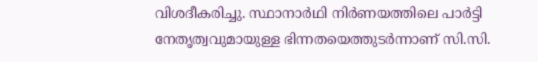വിശദീകരിച്ചു. സ്ഥാനാർഥി നിർണയത്തിലെ പാർട്ടി നേതൃത്വവുമായുള്ള ഭിന്നതയെത്തുടർന്നാണ് സി.സി.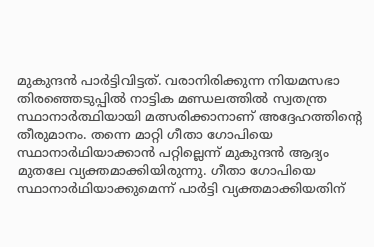മുകുന്ദൻ പാർട്ടിവിട്ടത്. വരാനിരിക്കുന്ന നിയമസഭാ തിരഞ്ഞെടുപ്പിൽ നാട്ടിക മണ്ഡലത്തിൽ സ്വതന്ത്ര സ്ഥാനാർത്ഥിയായി മത്സരിക്കാനാണ് അദ്ദേഹത്തിന്റെ തീരുമാനം. തന്നെ മാറ്റി ഗീതാ ഗോപിയെ സ്ഥാനാർഥിയാക്കാൻ പറ്റില്ലെന്ന് മുകുന്ദൻ ആദ്യം മുതലേ വ്യക്തമാക്കിയിരുന്നു. ഗീതാ ഗോപിയെ സ്ഥാനാർഥിയാക്കുമെന്ന് പാർട്ടി വ്യക്തമാക്കിയതിന്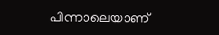പിന്നാലെയാണ്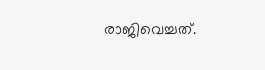രാജിവെച്ചത്.